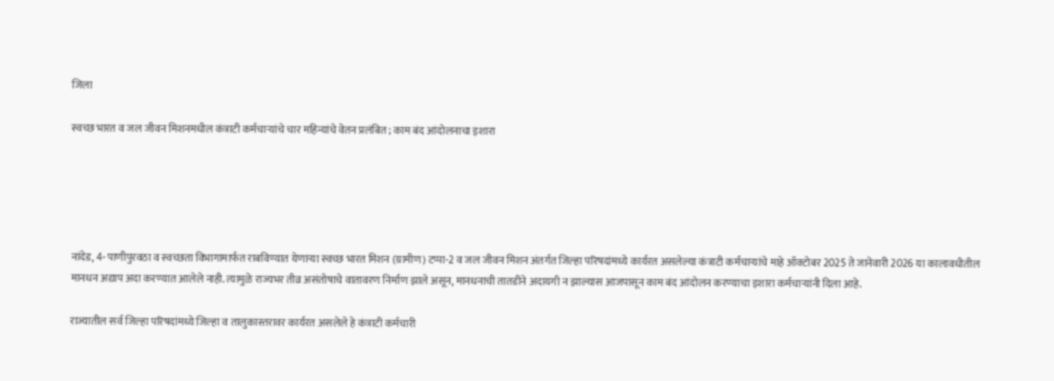जिला

स्वच्छ भारत व जल जीवन मिशनमधील कंत्राटी कर्मचाऱ्यांचे चार महिन्यांचे वेतन प्रलंबित; काम बंद आंदोलनाचा इशारा





नांदेड, 4- पाणीपुरवठा व स्वच्छता विभागामार्फत राबविण्यात येणाऱ्या स्वच्छ भारत मिशन (ग्रामीण) टप्पा-2 व जल जीवन मिशन अंतर्गत जिल्हा परिषदांमध्ये कार्यरत असलेल्या कंत्राटी कर्मचाऱ्यांचे माहे ऑक्टोबर 2025 ते जानेवारी 2026 या कालावधीतील मानधन अद्याप अदा करण्यात आलेले नाही. त्यामुळे राज्यभर तीव्र असंतोषाचे वातावरण निर्माण झाले असून, मानधनाची तातडीने अदायगी न झाल्यास आजपासून काम बंद आंदोलन करण्याचा इशारा कर्मचाऱ्यांनी दिला आहे.

राज्यातील सर्व जिल्हा परिषदांमध्ये जिल्हा व तालुकास्तरावर कार्यरत असलेले हे कंत्राटी कर्मचारी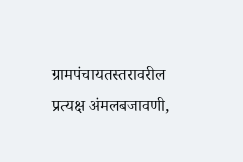ग्रामपंचायतस्तरावरील प्रत्यक्ष अंमलबजावणी,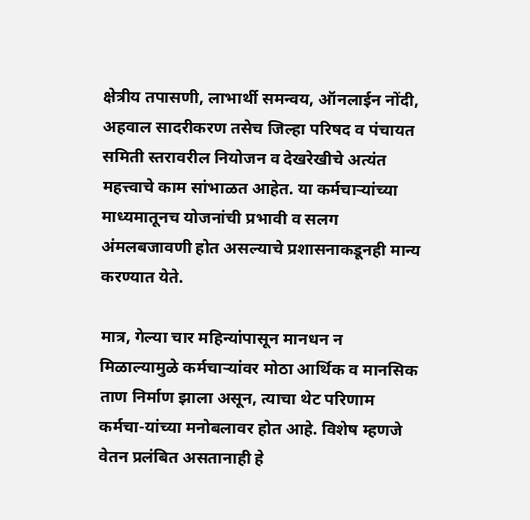क्षेत्रीय तपासणी, लाभार्थी समन्वय, ऑनलाईन नोंदी, अहवाल सादरीकरण तसेच जिल्हा परिषद व पंचायत समिती स्तरावरील नियोजन व देखरेखीचे अत्यंत महत्त्वाचे काम सांभाळत आहेत. या कर्मचाऱ्यांच्या माध्यमातूनच योजनांची प्रभावी व सलग अंमलबजावणी होत असल्याचे प्रशासनाकडूनही मान्य करण्यात येते.

मात्र, गेल्या चार महिन्यांपासून मानधन न मिळाल्यामुळे कर्मचाऱ्यांवर मोठा आर्थिक व मानसिक ताण निर्माण झाला असून, त्याचा थेट परिणाम कर्मचा-यांच्या मनोबलावर होत आहे. विशेष म्हणजे वेतन प्रलंबित असतानाही हे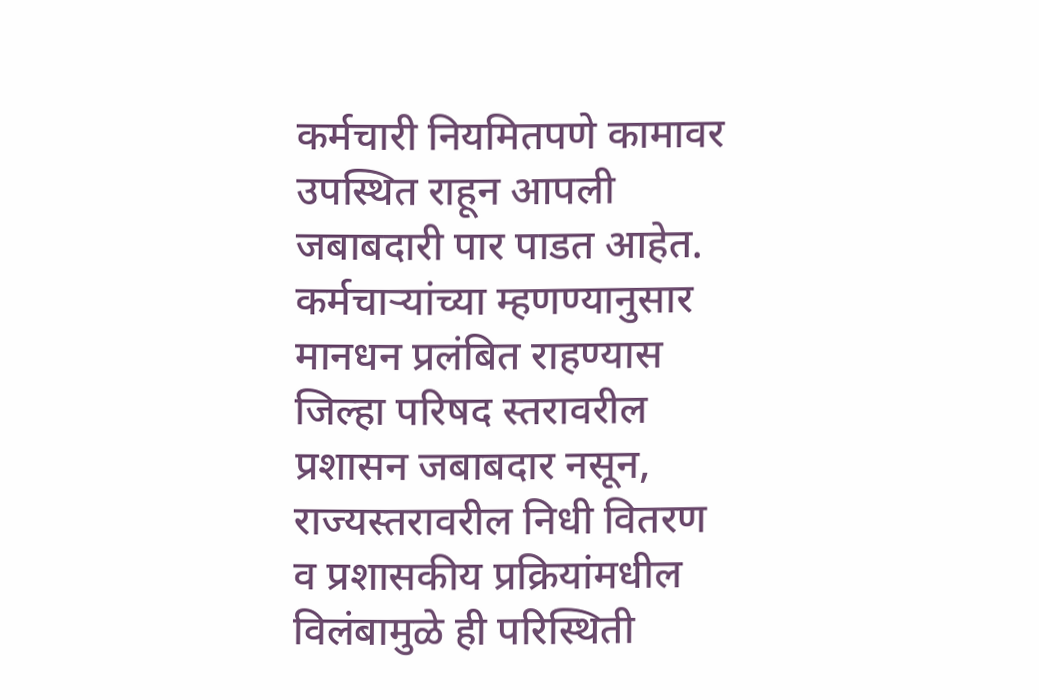कर्मचारी नियमितपणे कामावर उपस्थित राहून आपली जबाबदारी पार पाडत आहेत. कर्मचाऱ्यांच्या म्हणण्यानुसार मानधन प्रलंबित राहण्यास जिल्हा परिषद स्तरावरील प्रशासन जबाबदार नसून, राज्यस्तरावरील निधी वितरण व प्रशासकीय प्रक्रियांमधील विलंबामुळे ही परिस्थिती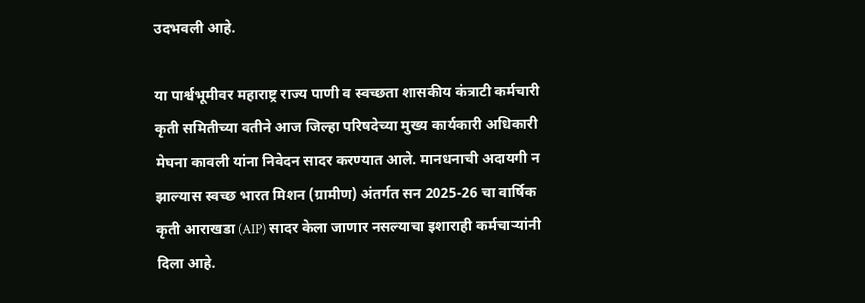उदभवली आहे.

या पार्श्वभूमीवर महाराष्ट्र राज्य पाणी व स्वच्छता शासकीय कंत्राटी कर्मचारी कृती समितीच्या वतीने आज जिल्हा परिषदेच्या मुख्य कार्यकारी अधिकारी मेघना कावली यांना निवेदन सादर करण्यात आले. मानधनाची अदायगी न झाल्यास स्वच्छ भारत मिशन (ग्रामीण) अंतर्गत सन 2025-26 चा वार्षिक कृती आराखडा (AIP) सादर केला जाणार नसल्याचा इशाराही कर्मचाऱ्यांनी दिला आहे.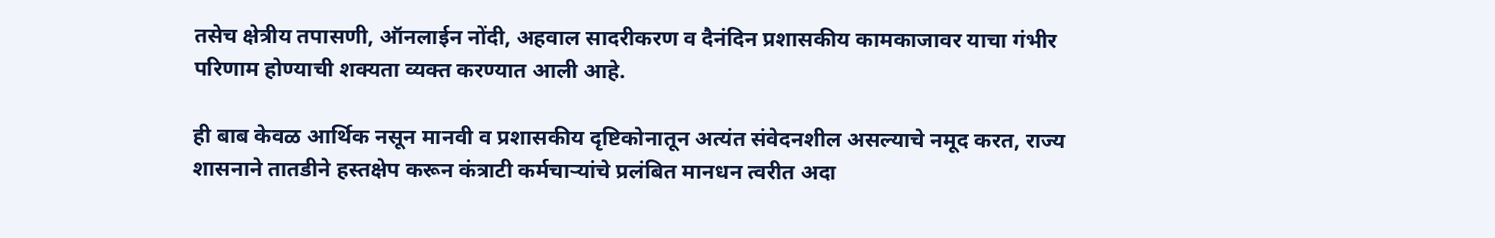तसेच क्षेत्रीय तपासणी, ऑनलाईन नोंदी, अहवाल सादरीकरण व दैनंदिन प्रशासकीय कामकाजावर याचा गंभीर परिणाम होण्याची शक्यता व्यक्त करण्यात आली आहे.

ही बाब केवळ आर्थिक नसून मानवी व प्रशासकीय दृष्टिकोनातून अत्यंत संवेदनशील असल्याचे नमूद करत, राज्य शासनाने तातडीने हस्तक्षेप करून कंत्राटी कर्मचाऱ्यांचे प्रलंबित मानधन त्वरीत अदा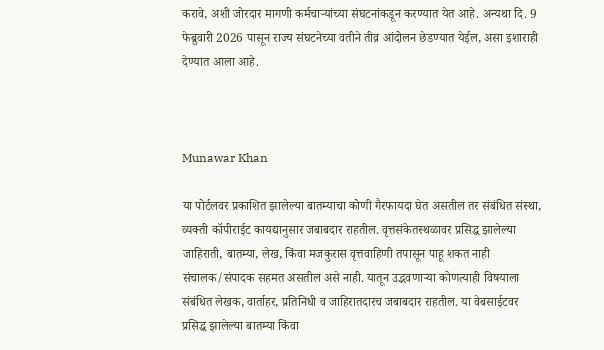करावे, अशी जोरदार मागणी कर्मचाऱ्यांच्या संघटनांकडून करण्यात येत आहे. अन्यथा दि. 9 फेब्रुवारी 2026 पासून राज्य संघटनेच्या वतीने तीव्र आंदोलन छेडण्यात येईल, असा इशाराही देण्यात आला आहे.



Munawar Khan

या पोर्टलवर प्रकाशित झालेल्या बातम्याचा कोणी गैरफायदा घेत असतील तर संबंधित संस्था, व्यक्ती कॉपीराईट कायद्यानुसार जबाबदार राहतील. वृत्तसंकेतस्थळावर प्रसिद्ध झालेल्या जाहिराती, बातम्या, लेख, किंवा मजकुरास वृत्तवाहिणी तपासून पाहू शकत नाही संचालक/संपादक सहमत असतील असे नाही. यातून उद्भवणाऱ्या कोणत्याही विषयाला संबंधित लेखक, वार्ताहर, प्रतिनिधी व जाहिरातदारच जबाबदार राहतील. या वेबसाईटवर प्रसिद्ध झालेल्या बातम्या किंवा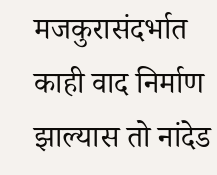मजकुरासंदर्भात काही वाद निर्माण झाल्यास तो नांदेड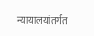न्यायालयांतर्गत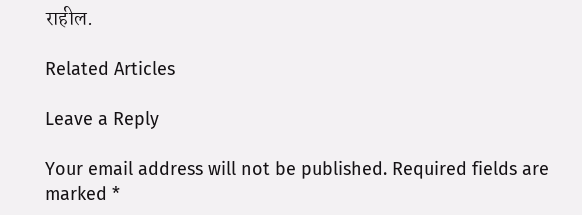राहील.

Related Articles

Leave a Reply

Your email address will not be published. Required fields are marked *